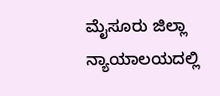ಮೈಸೂರು ಜಿಲ್ಲಾ ನ್ಯಾಯಾಲಯದಲ್ಲಿ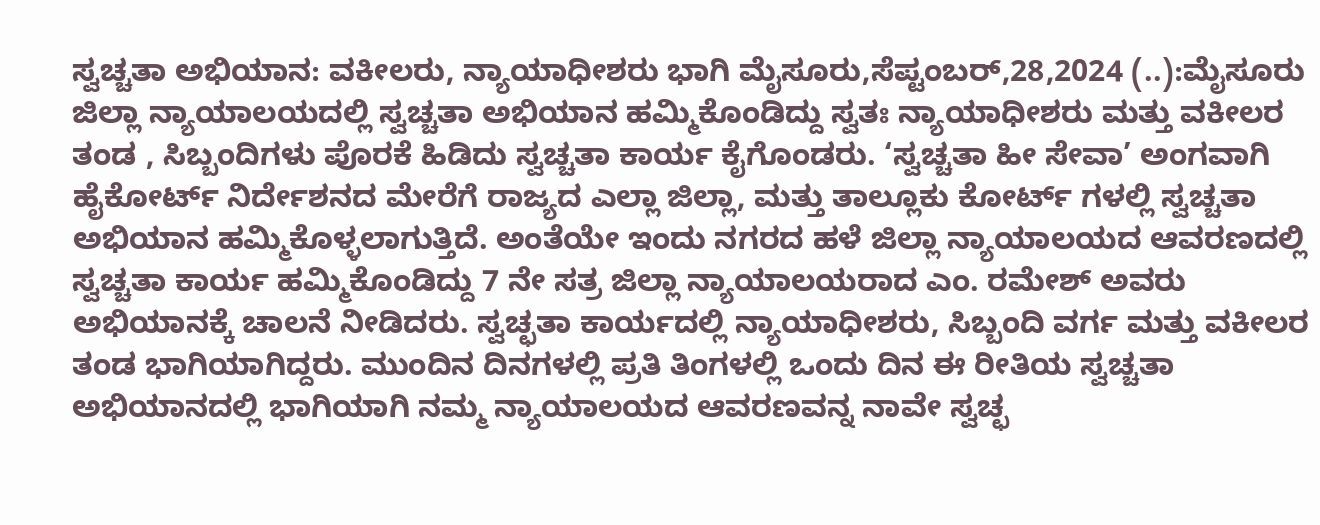ಸ್ವಚ್ಚತಾ ಅಭಿಯಾನ: ವಕೀಲರು, ನ್ಯಾಯಾಧೀಶರು ಭಾಗಿ ಮೈಸೂರು,ಸೆಪ್ಟಂಬರ್,28,2024 (..):ಮೈಸೂರು ಜಿಲ್ಲಾ ನ್ಯಾಯಾಲಯದಲ್ಲಿ ಸ್ವಚ್ಚತಾ ಅಭಿಯಾನ ಹಮ್ಮಿಕೊಂಡಿದ್ದು ಸ್ವತಃ ನ್ಯಾಯಾಧೀಶರು ಮತ್ತು ವಕೀಲರ ತಂಡ , ಸಿಬ್ಬಂದಿಗಳು ಪೊರಕೆ ಹಿಡಿದು ಸ್ವಚ್ಚತಾ ಕಾರ್ಯ ಕೈಗೊಂಡರು. ‘ಸ್ವಚ್ಚತಾ ಹೀ ಸೇವಾ’ ಅಂಗವಾಗಿ ಹೈಕೋರ್ಟ್ ನಿರ್ದೇಶನದ ಮೇರೆಗೆ ರಾಜ್ಯದ ಎಲ್ಲಾ ಜಿಲ್ಲಾ, ಮತ್ತು ತಾಲ್ಲೂಕು ಕೋರ್ಟ್ ಗಳಲ್ಲಿ ಸ್ವಚ್ಚತಾ ಅಭಿಯಾನ ಹಮ್ಮಿಕೊಳ್ಳಲಾಗುತ್ತಿದೆ. ಅಂತೆಯೇ ಇಂದು ನಗರದ ಹಳೆ ಜಿಲ್ಲಾ ನ್ಯಾಯಾಲಯದ ಆವರಣದಲ್ಲಿ ಸ್ವಚ್ಚತಾ ಕಾರ್ಯ ಹಮ್ಮಿಕೊಂಡಿದ್ದು 7 ನೇ ಸತ್ರ ಜಿಲ್ಲಾ ನ್ಯಾಯಾಲಯರಾದ ಎಂ. ರಮೇಶ್ ಅವರು ಅಭಿಯಾನಕ್ಕೆ ಚಾಲನೆ ನೀಡಿದರು. ಸ್ವಚ್ಛತಾ ಕಾರ್ಯದಲ್ಲಿ ನ್ಯಾಯಾಧೀಶರು, ಸಿಬ್ಬಂದಿ ವರ್ಗ ಮತ್ತು ವಕೀಲರ ತಂಡ ಭಾಗಿಯಾಗಿದ್ದರು. ಮುಂದಿನ ದಿನಗಳಲ್ಲಿ ಪ್ರತಿ ತಿಂಗಳಲ್ಲಿ ಒಂದು ದಿನ ಈ ರೀತಿಯ ಸ್ವಚ್ಚತಾ ಅಭಿಯಾನದಲ್ಲಿ ಭಾಗಿಯಾಗಿ ನಮ್ಮ ನ್ಯಾಯಾಲಯದ ಆವರಣವನ್ನ ನಾವೇ ಸ್ವಚ್ಛ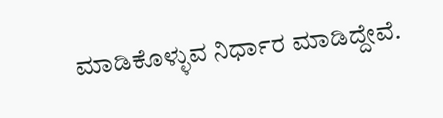ಮಾಡಿಕೊಳ್ಳುವ ನಿರ್ಧಾರ ಮಾಡಿದ್ದೇವೆ.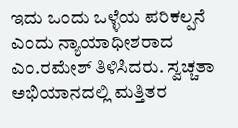ಇದು ಒಂದು ಒಳ್ಳೆಯ ಪರಿಕಲ್ಪನೆ ಎಂದು ನ್ಯಾಯಾಧೀಶರಾದ ಎಂ.ರಮೇಶ್ ತಿಳಿಸಿದರು. ಸ್ವಚ್ಚತಾ ಅಭಿಯಾನದಲ್ಲಿ ಮತ್ತಿತರ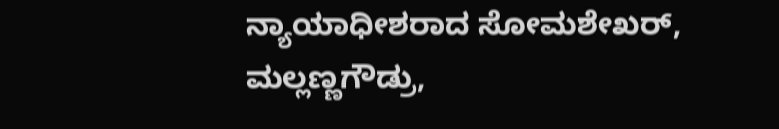ನ್ಯಾಯಾಧೀಶರಾದ ಸೋಮಶೇಖರ್, ಮಲ್ಲಣ್ಣಗೌಡ್ರು,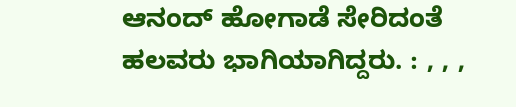ಆನಂದ್ ಹೋಗಾಡೆ ಸೇರಿದಂತೆ ಹಲವರು ಭಾಗಿಯಾಗಿದ್ದರು. : , , ,